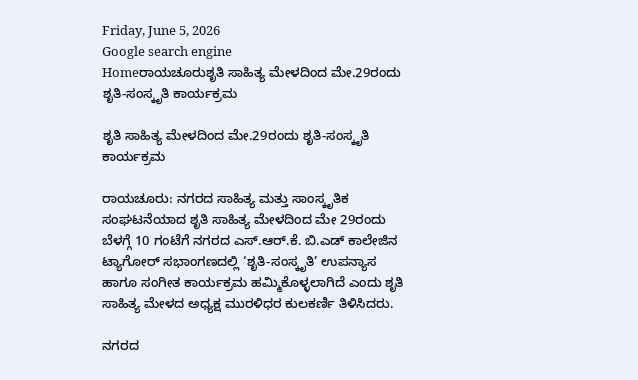Friday, June 5, 2026
Google search engine
Homeರಾಯಚೂರುಶೃತಿ ಸಾಹಿತ್ಯ ಮೇಳದಿಂದ ಮೇ.29ರಂದು ಶೃತಿ-ಸಂಸ್ಕೃತಿ ಕಾರ್ಯಕ್ರಮ

ಶೃತಿ ಸಾಹಿತ್ಯ ಮೇಳದಿಂದ ಮೇ.29ರಂದು ಶೃತಿ-ಸಂಸ್ಕೃತಿ ಕಾರ್ಯಕ್ರಮ

ರಾಯಚೂರು: ನಗರದ ಸಾಹಿತ್ಯ ಮತ್ತು ಸಾಂಸ್ಕೃತಿಕ ಸಂಘಟನೆಯಾದ ಶೃತಿ ಸಾಹಿತ್ಯ ಮೇಳದಿಂದ ಮೇ 29ರಂದು ಬೆಳಗ್ಗೆ 10 ಗಂಟೆಗೆ ನಗರದ ಎಸ್.ಆರ್.ಕೆ. ಬಿ.ಎಡ್ ಕಾಲೇಜಿನ ಟ್ಯಾಗೋರ್ ಸಭಾಂಗಣದಲ್ಲಿ ‘ಶೃತಿ-ಸಂಸ್ಕೃತಿ’ ಉಪನ್ಯಾಸ ಹಾಗೂ ಸಂಗೀತ ಕಾರ್ಯಕ್ರಮ ಹಮ್ಮಿಕೊಳ್ಳಲಾಗಿದೆ ಎಂದು ಶೃತಿ ಸಾಹಿತ್ಯ ಮೇಳದ ಅಧ್ಯಕ್ಷ ಮುರಳಿಧರ ಕುಲಕರ್ಣಿ ತಿಳಿಸಿದರು.

ನಗರದ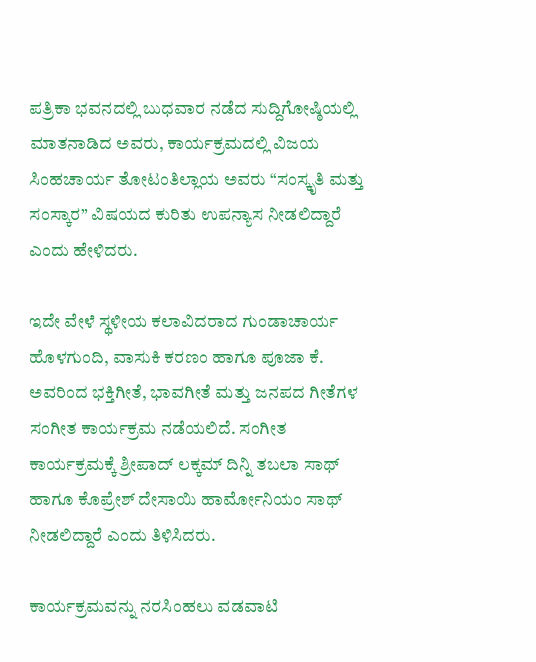ಪತ್ರಿಕಾ ಭವನದಲ್ಲಿ ಬುಧವಾರ ನಡೆದ ಸುದ್ದಿಗೋಷ್ಠಿಯಲ್ಲಿ ಮಾತನಾಡಿದ ಅವರು, ಕಾರ್ಯಕ್ರಮದಲ್ಲಿ ವಿಜಯ ಸಿಂಹಚಾರ್ಯ ತೋಟಂತಿಲ್ಲಾಯ ಅವರು “ಸಂಸ್ಕೃತಿ ಮತ್ತು ಸಂಸ್ಕಾರ” ವಿಷಯದ ಕುರಿತು ಉಪನ್ಯಾಸ ನೀಡಲಿದ್ದಾರೆ ಎಂದು ಹೇಳಿದರು.

ಇದೇ ವೇಳೆ ಸ್ಥಳೀಯ ಕಲಾವಿದರಾದ ಗುಂಡಾಚಾರ್ಯ ಹೊಳಗುಂದಿ, ವಾಸುಕಿ ಕರಣಂ ಹಾಗೂ ಪೂಜಾ ಕೆ. ಅವರಿಂದ ಭಕ್ತಿಗೀತೆ, ಭಾವಗೀತೆ ಮತ್ತು ಜನಪದ ಗೀತೆಗಳ ಸಂಗೀತ ಕಾರ್ಯಕ್ರಮ ನಡೆಯಲಿದೆ. ಸಂಗೀತ ಕಾರ್ಯಕ್ರಮಕ್ಕೆ ಶ್ರೀಪಾದ್ ಲಕ್ಕಮ್ ದಿನ್ನಿ ತಬಲಾ ಸಾಥ್ ಹಾಗೂ ಕೊಪ್ರೇಶ್ ದೇಸಾಯಿ ಹಾರ್ಮೋನಿಯಂ ಸಾಥ್ ನೀಡಲಿದ್ದಾರೆ ಎಂದು ತಿಳಿಸಿದರು.

ಕಾರ್ಯಕ್ರಮವನ್ನು ನರಸಿಂಹಲು ವಡವಾಟಿ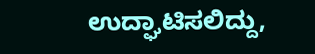ಉದ್ಘಾಟಿಸಲಿದ್ದು,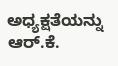ಅಧ್ಯಕ್ಷತೆಯನ್ನು ಆರ್.ಕೆ.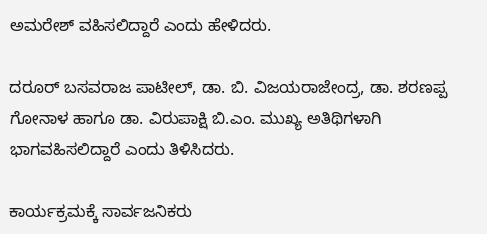ಅಮರೇಶ್ ವಹಿಸಲಿದ್ದಾರೆ ಎಂದು ಹೇಳಿದರು.

ದರೂರ್ ಬಸವರಾಜ ಪಾಟೀಲ್, ಡಾ. ಬಿ. ವಿಜಯರಾಜೇಂದ್ರ, ಡಾ. ಶರಣಪ್ಪ ಗೋನಾಳ ಹಾಗೂ ಡಾ. ವಿರುಪಾಕ್ಷಿ ಬಿ.ಎಂ. ಮುಖ್ಯ ಅತಿಥಿಗಳಾಗಿ ಭಾಗವಹಿಸಲಿದ್ದಾರೆ ಎಂದು ತಿಳಿಸಿದರು.

ಕಾರ್ಯಕ್ರಮಕ್ಕೆ ಸಾರ್ವಜನಿಕರು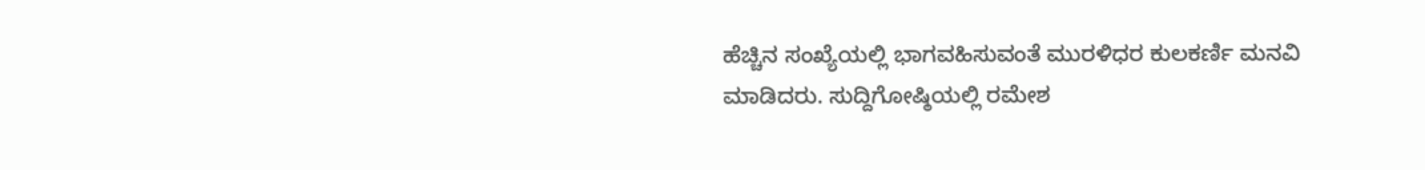ಹೆಚ್ಚಿನ ಸಂಖ್ಯೆಯಲ್ಲಿ ಭಾಗವಹಿಸುವಂತೆ ಮುರಳಿಧರ ಕುಲಕರ್ಣಿ ಮನವಿ ಮಾಡಿದರು. ಸುದ್ದಿಗೋಷ್ಠಿಯಲ್ಲಿ ರಮೇಶ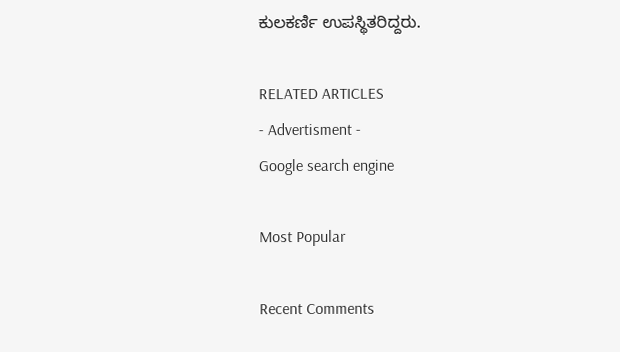ಕುಲಕರ್ಣಿ ಉಪಸ್ಥಿತರಿದ್ದರು.

RELATED ARTICLES
- Advertisment -
Google search engine

Most Popular

Recent Comments